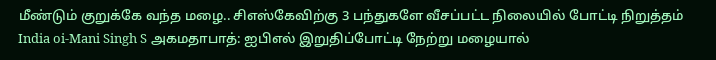மீண்டும் குறுக்கே வந்த மழை.. சிஎஸ்கேவிற்கு 3 பந்துகளே வீசப்பட்ட நிலையில் போட்டி நிறுத்தம்
India oi-Mani Singh S அகமதாபாத்: ஐபிஎல் இறுதிப்போட்டி நேற்று மழையால்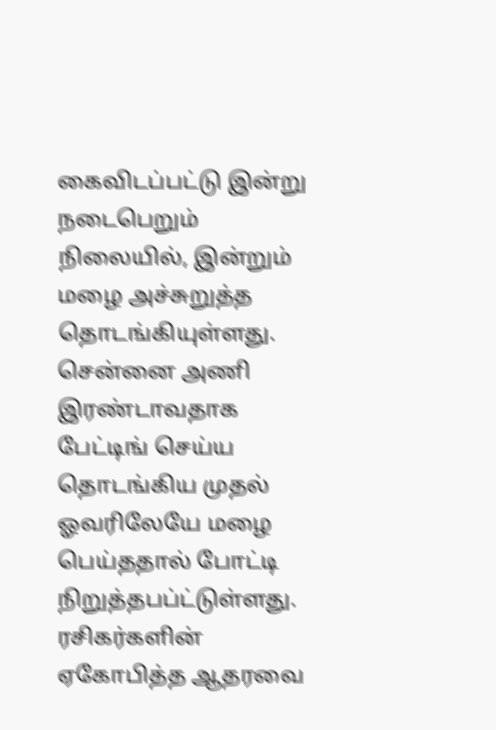கைவிடப்பட்டு இன்று நடைபெறும் நிலையில், இன்றும் மழை அச்சுறுத்த தொடங்கியுள்ளது. சென்னை அணி இரண்டாவதாக பேட்டிங் செய்ய தொடங்கிய முதல் ஓவரிலேயே மழை பெய்ததால் போட்டி நிறுத்தபப்ட்டுள்ளது. ரசிகர்களின் ஏகோபித்த ஆதரவை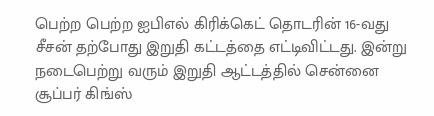பெற்ற பெற்ற ஐபிஎல் கிரிக்கெட் தொடரின் 16-வது சீசன் தற்போது இறுதி கட்டத்தை எட்டிவிட்டது. இன்று நடைபெற்று வரும் இறுதி ஆட்டத்தில் சென்னை சூப்பர் கிங்ஸ்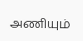அணியும்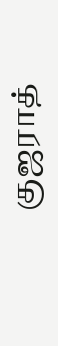குஜராத்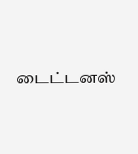டைட்டனஸ்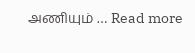அணியும் … Read more